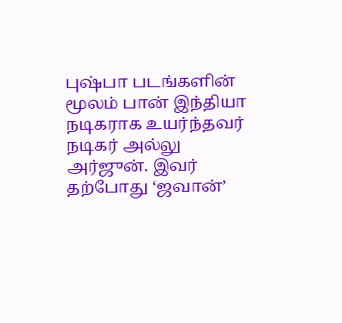புஷ்பா படங்களின் மூலம் பான் இந்தியா நடிகராக உயர்ந்தவர் நடிகர் அல்லு அர்ஜுன். இவர் தற்போது ‘ஜவான்’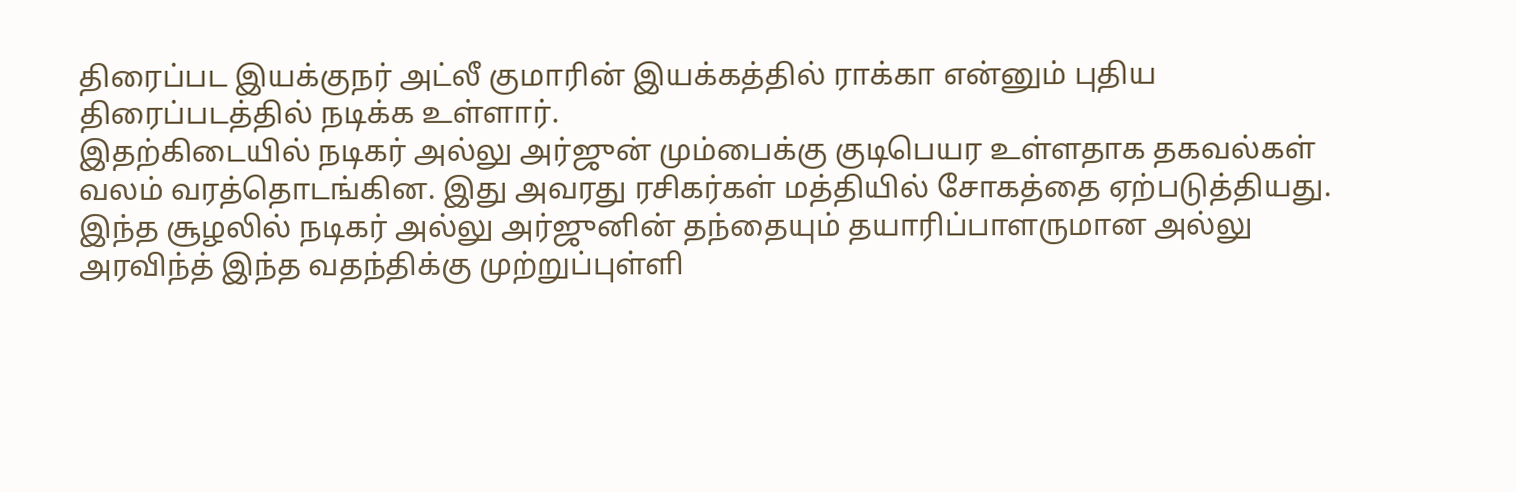திரைப்பட இயக்குநர் அட்லீ குமாரின் இயக்கத்தில் ராக்கா என்னும் புதிய திரைப்படத்தில் நடிக்க உள்ளார்.
இதற்கிடையில் நடிகர் அல்லு அர்ஜுன் மும்பைக்கு குடிபெயர உள்ளதாக தகவல்கள் வலம் வரத்தொடங்கின. இது அவரது ரசிகர்கள் மத்தியில் சோகத்தை ஏற்படுத்தியது.
இந்த சூழலில் நடிகர் அல்லு அர்ஜுனின் தந்தையும் தயாரிப்பாளருமான அல்லு அரவிந்த் இந்த வதந்திக்கு முற்றுப்புள்ளி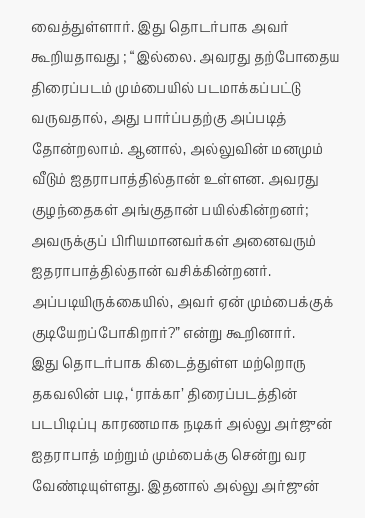வைத்துள்ளார். இது தொடர்பாக அவர் கூறியதாவது ; “இல்லை. அவரது தற்போதைய திரைப்படம் மும்பையில் படமாக்கப்பட்டு வருவதால், அது பார்ப்பதற்கு அப்படித் தோன்றலாம். ஆனால், அல்லுவின் மனமும் வீடும் ஐதராபாத்தில்தான் உள்ளன. அவரது குழந்தைகள் அங்குதான் பயில்கின்றனர்; அவருக்குப் பிரியமானவர்கள் அனைவரும் ஐதராபாத்தில்தான் வசிக்கின்றனர். அப்படியிருக்கையில், அவர் ஏன் மும்பைக்குக் குடியேறப்போகிறார்?” என்று கூறினார்.
இது தொடர்பாக கிடைத்துள்ள மற்றொரு தகவலின் படி, ‘ராக்கா’ திரைப்படத்தின் படபிடிப்பு காரணமாக நடிகர் அல்லு அர்ஜுன் ஐதராபாத் மற்றும் மும்பைக்கு சென்று வர வேண்டியுள்ளது. இதனால் அல்லு அர்ஜுன்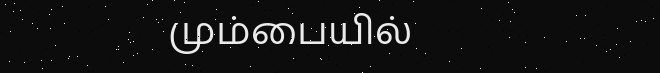மும்பையில்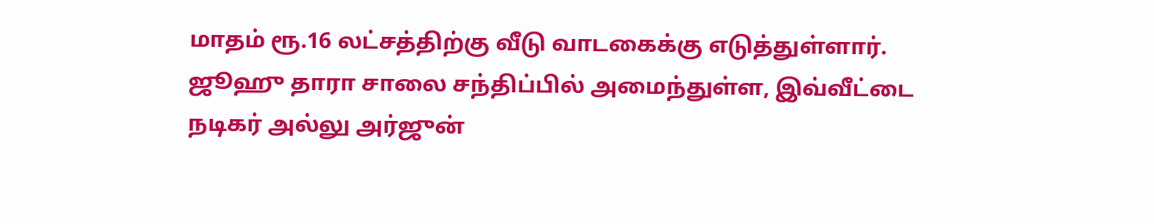மாதம் ரூ.16 லட்சத்திற்கு வீடு வாடகைக்கு எடுத்துள்ளார். ஜூஹு தாரா சாலை சந்திப்பில் அமைந்துள்ள, இவ்வீட்டை நடிகர் அல்லு அர்ஜுன்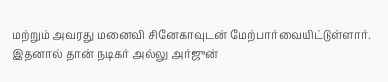மற்றும் அவரது மனைவி சினேகாவுடன் மேற்பார்வையிட்டுள்ளார்.
இதனால் தான் நடிகர் அல்லு அர்ஜுன்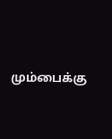மும்பைக்கு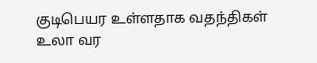குடிபெயர உள்ளதாக வதந்திகள் உலா வர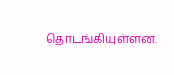தொடங்கியுள்ளன.